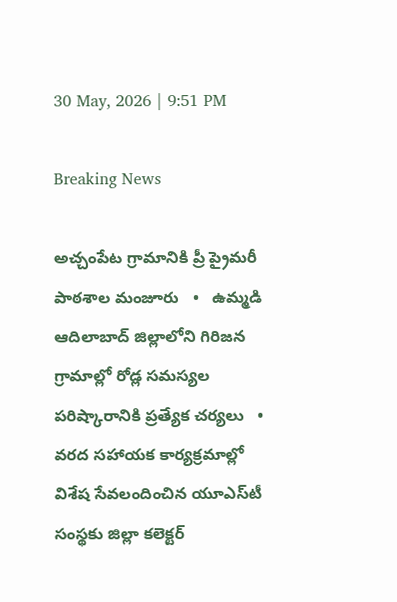30 May, 2026 | 9:51 PM

Breaking News

అచ్చంపేట గ్రామానికి ప్రీ ప్రైమరీ పాఠశాల మంజూరు   •   ఉమ్మడి ఆదిలాబాద్ జిల్లాలోని గిరిజన గ్రామాల్లో రోడ్ల సమస్యల పరిష్కారానికి ప్రత్యేక చర్యలు   •   వరద సహాయక కార్యక్రమాల్లో విశేష సేవలందించిన యూఎస్‌టీ సంస్థకు జిల్లా కలెక్టర్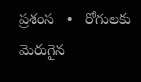ప్రశంస   •   రోగులకు మెరుగైన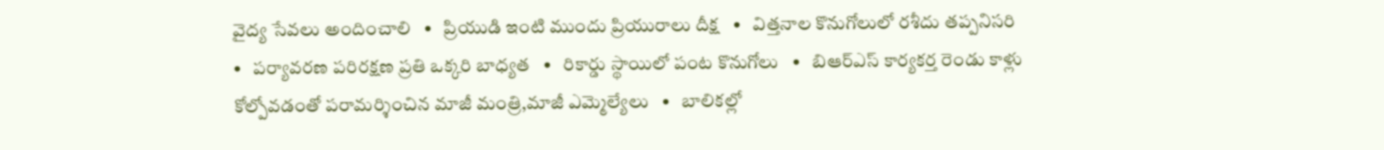వైద్య సేవలు అందించాలి   •   ప్రియుడి ఇంటి ముందు ప్రియురాలు దీక్ష   •   విత్తనాల కొనుగోలులో రశీదు తప్పనిసరి   •   పర్యావరణ పరిరక్షణ ప్రతి ఒక్కరి బాధ్యత   •   రికార్డు స్థాయిలో పంట కొనుగోలు   •   బిఆర్ఎస్ కార్యకర్త రెండు కాళ్లు కోల్పోవడంతో పరామర్శించిన మాజీ మంత్రి,మాజీ ఎమ్మెల్యేలు   •   బాలికల్లో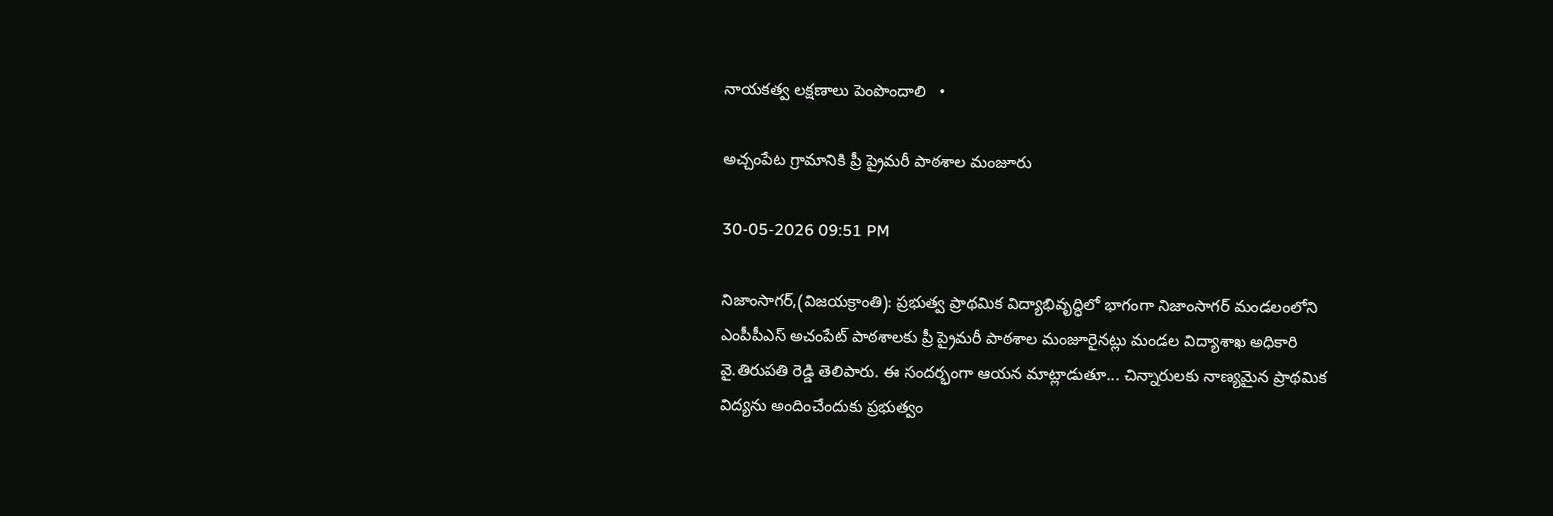నాయకత్వ లక్షణాలు పెంపొందాలి   •

అచ్చంపేట గ్రామానికి ప్రీ ప్రైమరీ పాఠశాల మంజూరు

30-05-2026 09:51 PM

నిజాంసాగర్,(విజయక్రాంతి): ప్రభుత్వ ప్రాథమిక విద్యాభివృద్ధిలో భాగంగా నిజాంసాగర్ మండలంలోని ఎంపీపీఎస్ అచంపేట్ పాఠశాలకు ప్రీ ప్రైమరీ పాఠశాల మంజూరైనట్లు మండల విద్యాశాఖ అధికారి వై.తిరుపతి రెడ్డి తెలిపారు. ఈ సందర్భంగా ఆయన మాట్లాడుతూ... చిన్నారులకు నాణ్యమైన ప్రాథమిక విద్యను అందించేందుకు ప్రభుత్వం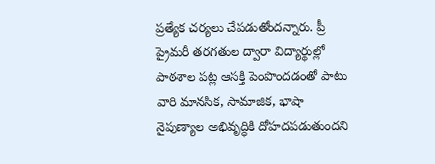ప్రత్యేక చర్యలు చేపడుతోందన్నారు. ప్రీ ప్రైమరీ తరగతుల ద్వారా విద్యార్థుల్లో పాఠశాల పట్ల ఆసక్తి పెంపొందడంతో పాటు వారి మానసిక, సామాజిక, భాషా నైపుణ్యాల అభివృద్ధికి దోహదపడుతుందని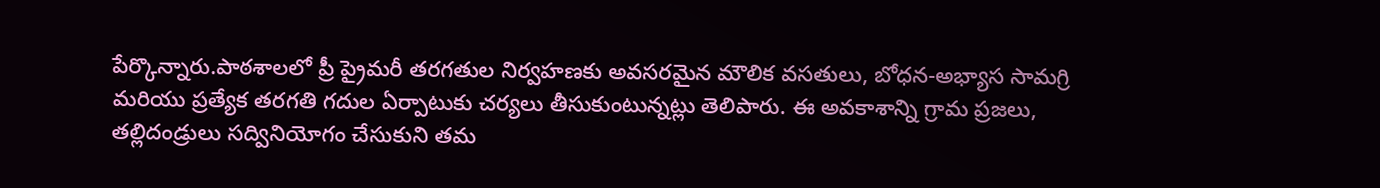పేర్కొన్నారు.పాఠశాలలో ప్రీ ప్రైమరీ తరగతుల నిర్వహణకు అవసరమైన మౌలిక వసతులు, బోధన-అభ్యాస సామగ్రి మరియు ప్రత్యేక తరగతి గదుల ఏర్పాటుకు చర్యలు తీసుకుంటున్నట్లు తెలిపారు. ఈ అవకాశాన్ని గ్రామ ప్రజలు, తల్లిదండ్రులు సద్వినియోగం చేసుకుని తమ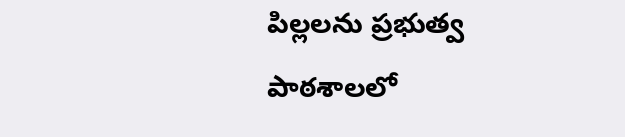పిల్లలను ప్రభుత్వ పాఠశాలలో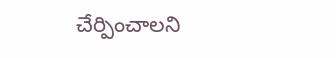చేర్పించాలని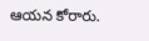ఆయన కోరారు.